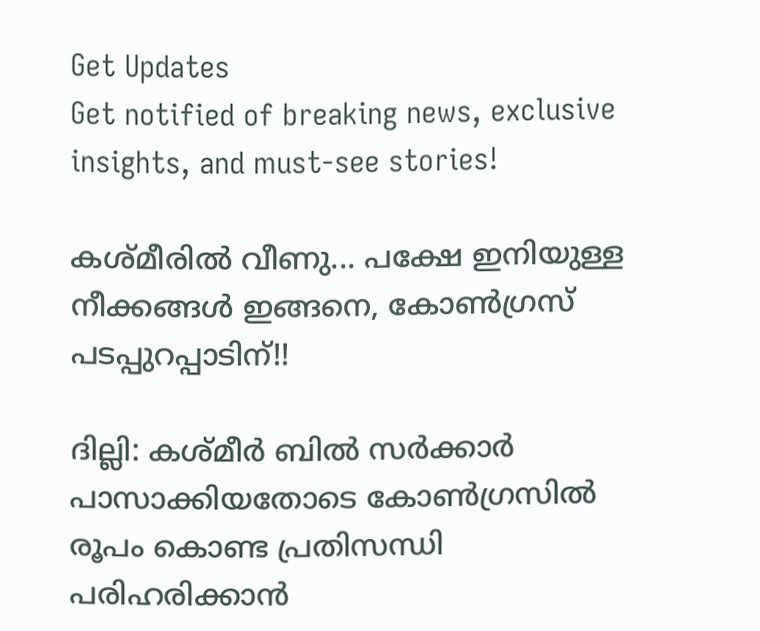Get Updates
Get notified of breaking news, exclusive insights, and must-see stories!

കശ്മീരില്‍ വീണു... പക്ഷേ ഇനിയുള്ള നീക്കങ്ങള്‍ ഇങ്ങനെ, കോണ്‍ഗ്രസ് പടപ്പുറപ്പാടിന്!!

ദില്ലി: കശ്മീര്‍ ബില്‍ സര്‍ക്കാര്‍ പാസാക്കിയതോടെ കോണ്‍ഗ്രസില്‍ രൂപം കൊണ്ട പ്രതിസന്ധി പരിഹരിക്കാന്‍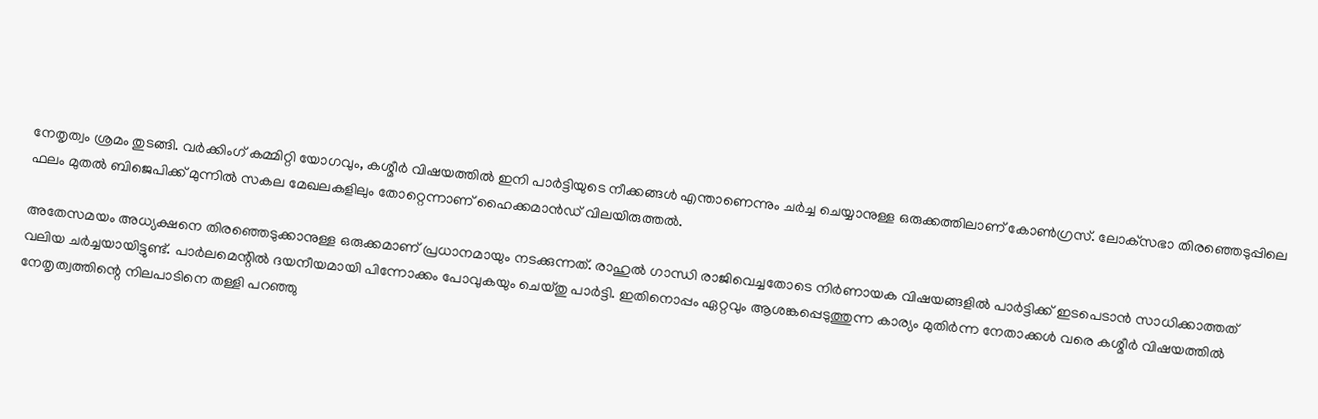നേതൃത്വം ശ്രമം തുടങ്ങി. വര്‍ക്കിംഗ് കമ്മിറ്റി യോഗവും, കശ്മീര്‍ വിഷയത്തില്‍ ഇനി പാര്‍ട്ടിയുടെ നീക്കങ്ങള്‍ എന്താണെന്നും ചര്‍ച്ച ചെയ്യാനുള്ള ഒരുക്കത്തിലാണ് കോണ്‍ഗ്രസ്. ലോക്‌സഭാ തിരഞ്ഞെടുപ്പിലെ ഫലം മുതല്‍ ബിജെപിക്ക് മുന്നില്‍ സകല മേഖലകളിലും തോറ്റെന്നാണ് ഹൈക്കമാന്‍ഡ് വിലയിരുത്തല്‍.

അതേസമയം അധ്യക്ഷനെ തിരഞ്ഞെടുക്കാനുള്ള ഒരുക്കമാണ് പ്രധാനമായും നടക്കുന്നത്. രാഹുല്‍ ഗാന്ധി രാജിവെച്ചതോടെ നിര്‍ണായക വിഷയങ്ങളില്‍ പാര്‍ട്ടിക്ക് ഇടപെടാന്‍ സാധിക്കാത്തത് വലിയ ചര്‍ച്ചയായിട്ടുണ്ട്. പാര്‍ലമെന്റില്‍ ദയനീയമായി പിന്നോക്കം പോവുകയും ചെയ്തു പാര്‍ട്ടി. ഇതിനൊപ്പം ഏറ്റവും ആശങ്കപ്പെടുത്തുന്ന കാര്യം മുതിര്‍ന്ന നേതാക്കള്‍ വരെ കശ്മീര്‍ വിഷയത്തില്‍ നേതൃത്വത്തിന്റെ നിലപാടിനെ തള്ളി പറഞ്ഞു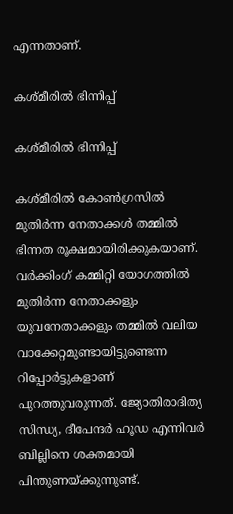എന്നതാണ്.

കശ്മീരില്‍ ഭിന്നിപ്പ്

കശ്മീരില്‍ ഭിന്നിപ്പ്

കശ്മീരില്‍ കോണ്‍ഗ്രസില്‍ മുതിര്‍ന്ന നേതാക്കള്‍ തമ്മില്‍ ഭിന്നത രൂക്ഷമായിരിക്കുകയാണ്. വര്‍ക്കിംഗ് കമ്മിറ്റി യോഗത്തില്‍ മുതിര്‍ന്ന നേതാക്കളും യുവനേതാക്കളും തമ്മില്‍ വലിയ വാക്കേറ്റമുണ്ടായിട്ടുണ്ടെന്ന റിപ്പോര്‍ട്ടുകളാണ് പുറത്തുവരുന്നത്. ജ്യോതിരാദിത്യ സിന്ധ്യ, ദീപേന്ദര്‍ ഹൂഡ എന്നിവര്‍ ബില്ലിനെ ശക്തമായി പിന്തുണയ്ക്കുന്നുണ്ട്.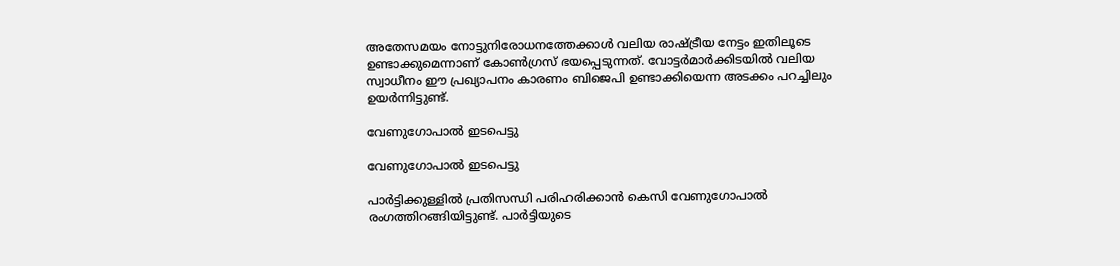അതേസമയം നോട്ടുനിരോധനത്തേക്കാള്‍ വലിയ രാഷ്ട്രീയ നേട്ടം ഇതിലൂടെ ഉണ്ടാക്കുമെന്നാണ് കോണ്‍ഗ്രസ് ഭയപ്പെടുന്നത്. വോട്ടര്‍മാര്‍ക്കിടയില്‍ വലിയ സ്വാധീനം ഈ പ്രഖ്യാപനം കാരണം ബിജെപി ഉണ്ടാക്കിയെന്ന അടക്കം പറച്ചിലും ഉയര്‍ന്നിട്ടുണ്ട്.

വേണുഗോപാല്‍ ഇടപെട്ടു

വേണുഗോപാല്‍ ഇടപെട്ടു

പാര്‍ട്ടിക്കുള്ളില്‍ പ്രതിസന്ധി പരിഹരിക്കാന്‍ കെസി വേണുഗോപാല്‍ രംഗത്തിറങ്ങിയിട്ടുണ്ട്. പാര്‍ട്ടിയുടെ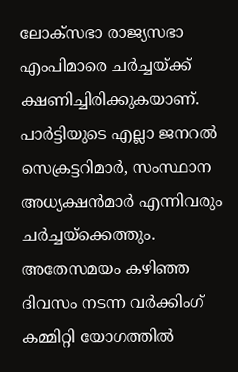ലോക്‌സഭാ രാജ്യസഭാ എംപിമാരെ ചര്‍ച്ചയ്ക്ക് ക്ഷണിച്ചിരിക്കുകയാണ്. പാര്‍ട്ടിയുടെ എല്ലാ ജനറല്‍ സെക്രട്ടറിമാര്‍, സംസ്ഥാന അധ്യക്ഷന്‍മാര്‍ എന്നിവരും ചര്‍ച്ചയ്‌ക്കെത്തും. അതേസമയം കഴിഞ്ഞ ദിവസം നടന്ന വര്‍ക്കിംഗ് കമ്മിറ്റി യോഗത്തില്‍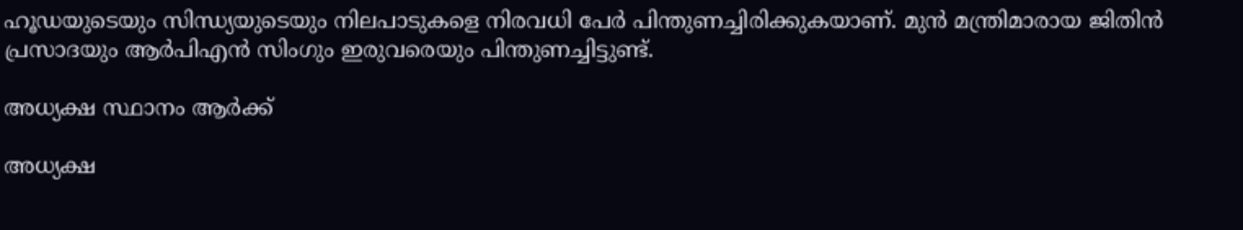ഹൂഡയുടെയും സിന്ധ്യയുടെയും നിലപാടുകളെ നിരവധി പേര്‍ പിന്തുണച്ചിരിക്കുകയാണ്. മുന്‍ മന്ത്രിമാരായ ജിതിന്‍ പ്രസാദയും ആര്‍പിഎന്‍ സിംഗും ഇരുവരെയും പിന്തുണച്ചിട്ടുണ്ട്.

അധ്യക്ഷ സ്ഥാനം ആര്‍ക്ക്

അധ്യക്ഷ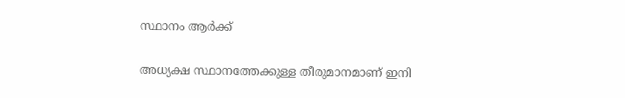സ്ഥാനം ആര്‍ക്ക്

അധ്യക്ഷ സ്ഥാനത്തേക്കുള്ള തീരുമാനമാണ് ഇനി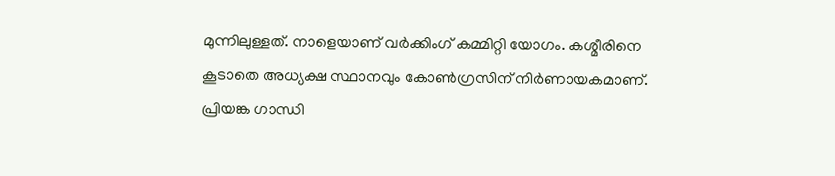മുന്നിലുള്ളത്. നാളെയാണ് വര്‍ക്കിംഗ് കമ്മിറ്റി യോഗം. കശ്മീരിനെ കൂടാതെ അധ്യക്ഷ സ്ഥാനവും കോണ്‍ഗ്രസിന് നിര്‍ണായകമാണ്. പ്രിയങ്ക ഗാന്ധി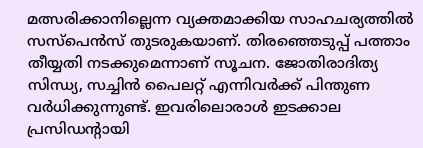മത്സരിക്കാനില്ലെന്ന വ്യക്തമാക്കിയ സാഹചര്യത്തില്‍ സസ്‌പെന്‍സ് തുടരുകയാണ്. തിരഞ്ഞെടുപ്പ് പത്താം തീയ്യതി നടക്കുമെന്നാണ് സൂചന. ജോതിരാദിത്യ സിന്ധ്യ, സച്ചിന്‍ പൈലറ്റ് എന്നിവര്‍ക്ക് പിന്തുണ വര്‍ധിക്കുന്നുണ്ട്. ഇവരിലൊരാള്‍ ഇടക്കാല പ്രസിഡന്റായി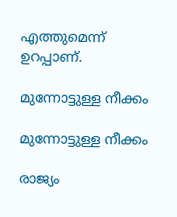എത്തുമെന്ന് ഉറപ്പാണ്.

മുന്നോട്ടുള്ള നീക്കം

മുന്നോട്ടുള്ള നീക്കം

രാജ്യം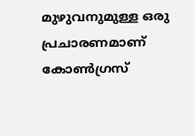മുഴുവനുമുള്ള ഒരു പ്രചാരണമാണ് കോണ്‍ഗ്രസ്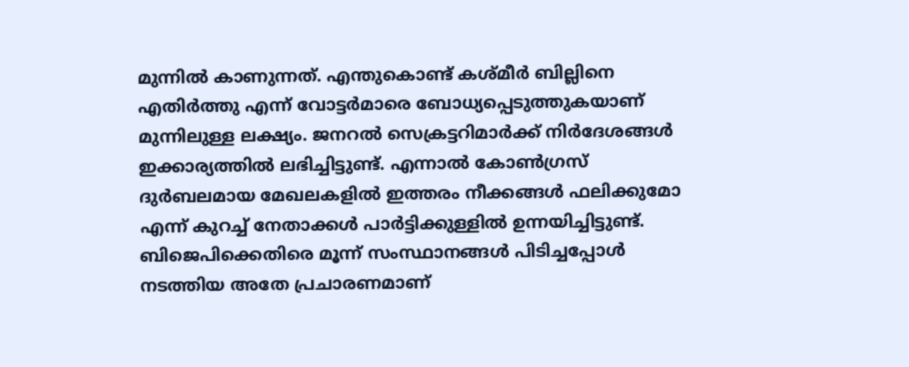മുന്നില്‍ കാണുന്നത്. എന്തുകൊണ്ട് കശ്മീര്‍ ബില്ലിനെ എതിര്‍ത്തു എന്ന് വോട്ടര്‍മാരെ ബോധ്യപ്പെടുത്തുകയാണ് മുന്നിലുള്ള ലക്ഷ്യം. ജനറല്‍ സെക്രട്ടറിമാര്‍ക്ക് നിര്‍ദേശങ്ങള്‍ ഇക്കാര്യത്തില്‍ ലഭിച്ചിട്ടുണ്ട്. എന്നാല്‍ കോണ്‍ഗ്രസ് ദുര്‍ബലമായ മേഖലകളില്‍ ഇത്തരം നീക്കങ്ങള്‍ ഫലിക്കുമോ എന്ന് കുറച്ച് നേതാക്കള്‍ പാര്‍ട്ടിക്കുള്ളില്‍ ഉന്നയിച്ചിട്ടുണ്ട്. ബിജെപിക്കെതിരെ മൂന്ന് സംസ്ഥാനങ്ങള്‍ പിടിച്ചപ്പോള്‍ നടത്തിയ അതേ പ്രചാരണമാണ്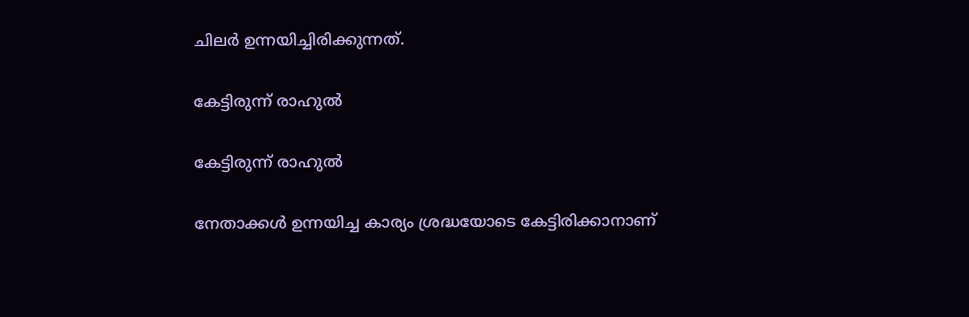ചിലര്‍ ഉന്നയിച്ചിരിക്കുന്നത്.

കേട്ടിരുന്ന് രാഹുല്‍

കേട്ടിരുന്ന് രാഹുല്‍

നേതാക്കള്‍ ഉന്നയിച്ച കാര്യം ശ്രദ്ധയോടെ കേട്ടിരിക്കാനാണ്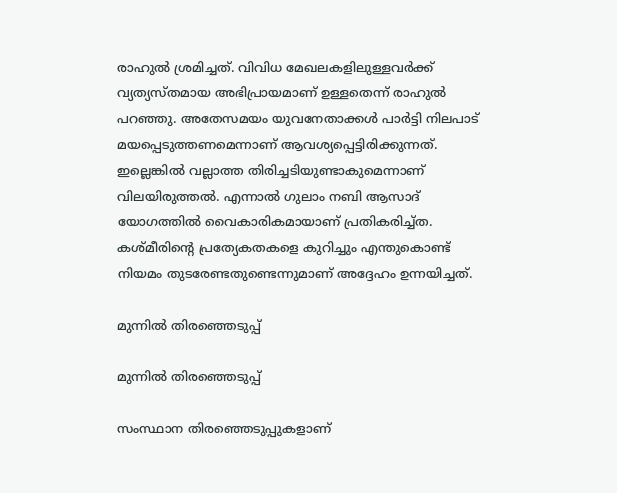രാഹുല്‍ ശ്രമിച്ചത്. വിവിധ മേഖലകളിലുള്ളവര്‍ക്ക് വ്യത്യസ്തമായ അഭിപ്രായമാണ് ഉള്ളതെന്ന് രാഹുല്‍ പറഞ്ഞു. അതേസമയം യുവനേതാക്കള്‍ പാര്‍ട്ടി നിലപാട് മയപ്പെടുത്തണമെന്നാണ് ആവശ്യപ്പെട്ടിരിക്കുന്നത്. ഇല്ലെങ്കില്‍ വല്ലാത്ത തിരിച്ചടിയുണ്ടാകുമെന്നാണ് വിലയിരുത്തല്‍. എന്നാല്‍ ഗുലാം നബി ആസാദ് യോഗത്തില്‍ വൈകാരികമായാണ് പ്രതികരിച്ച്ത. കശ്മീരിന്റെ പ്രത്യേകതകളെ കുറിച്ചും എന്തുകൊണ്ട് നിയമം തുടരേണ്ടതുണ്ടെന്നുമാണ് അദ്ദേഹം ഉന്നയിച്ചത്.

മുന്നില്‍ തിരഞ്ഞെടുപ്പ്

മുന്നില്‍ തിരഞ്ഞെടുപ്പ്

സംസ്ഥാന തിരഞ്ഞെടുപ്പുകളാണ്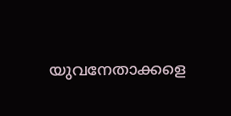യുവനേതാക്കളെ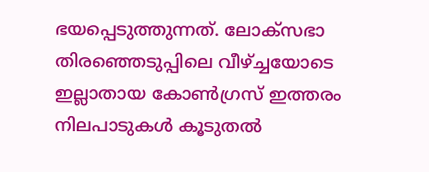ഭയപ്പെടുത്തുന്നത്. ലോക്‌സഭാ തിരഞ്ഞെടുപ്പിലെ വീഴ്ച്ചയോടെ ഇല്ലാതായ കോണ്‍ഗ്രസ് ഇത്തരം നിലപാടുകള്‍ കൂടുതല്‍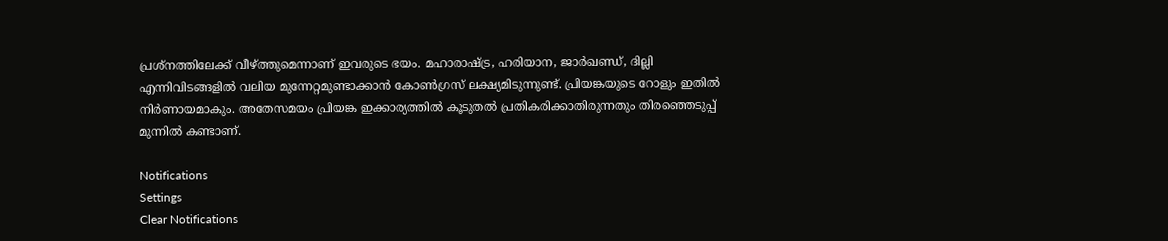പ്രശ്‌നത്തിലേക്ക് വീഴ്ത്തുമെന്നാണ് ഇവരുടെ ഭയം. മഹാരാഷ്ട്ര, ഹരിയാന, ജാര്‍ഖണ്ഡ്, ദില്ലി എന്നിവിടങ്ങളില്‍ വലിയ മുന്നേറ്റമുണ്ടാക്കാന്‍ കോണ്‍ഗ്രസ് ലക്ഷ്യമിടുന്നുണ്ട്. പ്രിയങ്കയുടെ റോളും ഇതില്‍ നിര്‍ണായമാകും. അതേസമയം പ്രിയങ്ക ഇക്കാര്യത്തില്‍ കൂടുതല്‍ പ്രതികരിക്കാതിരുന്നതും തിരഞ്ഞെടുപ്പ് മുന്നില്‍ കണ്ടാണ്.

Notifications
Settings
Clear Notifications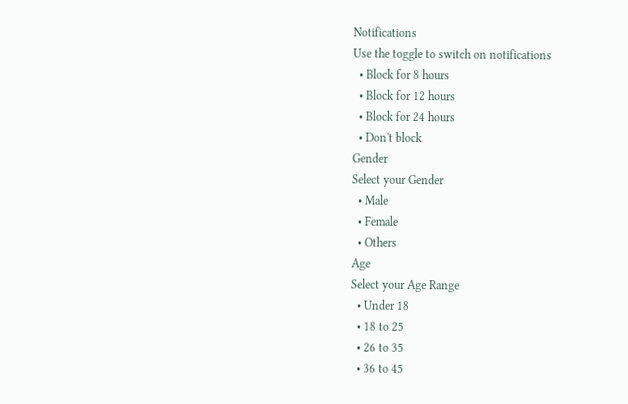Notifications
Use the toggle to switch on notifications
  • Block for 8 hours
  • Block for 12 hours
  • Block for 24 hours
  • Don't block
Gender
Select your Gender
  • Male
  • Female
  • Others
Age
Select your Age Range
  • Under 18
  • 18 to 25
  • 26 to 35
  • 36 to 45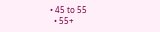• 45 to 55
  • 55+